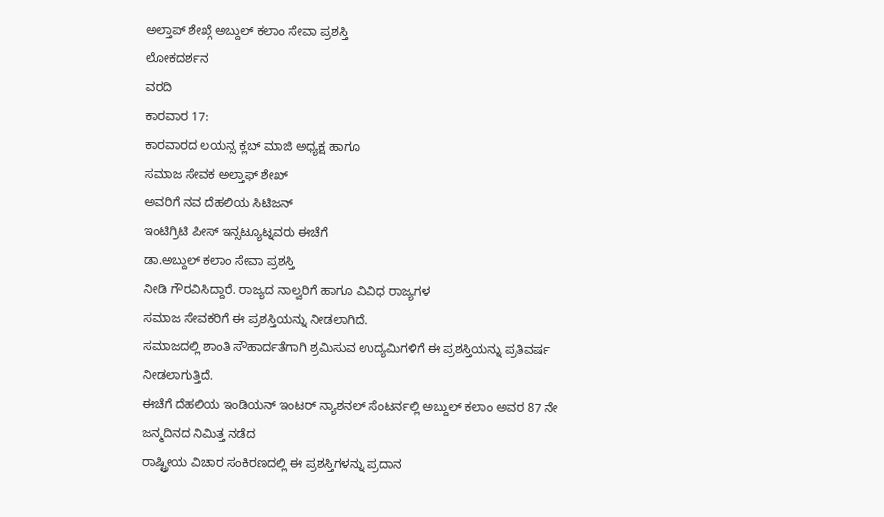ಅಲ್ತಾಪ್ ಶೇಖ್ಗೆ ಅಬ್ದುಲ್ ಕಲಾಂ ಸೇವಾ ಪ್ರಶಸ್ತಿ
ಲೋಕದರ್ಶನ
ವರದಿ
ಕಾರವಾರ 17:
ಕಾರವಾರದ ಲಯನ್ಸ ಕ್ಲಬ್ ಮಾಜಿ ಅಧ್ಯಕ್ಷ ಹಾಗೂ
ಸಮಾಜ ಸೇವಕ ಅಲ್ತಾಫ್ ಶೇಖ್
ಅವರಿಗೆ ನವ ದೆಹಲಿಯ ಸಿಟಿಜನ್
ಇಂಟಿಗ್ರಿಟಿ ಪೀಸ್ ಇನ್ಸಟ್ಯೂಟ್ನವರು ಈಚೆಗೆ
ಡಾ.ಅಬ್ದುಲ್ ಕಲಾಂ ಸೇವಾ ಪ್ರಶಸ್ತಿ
ನೀಡಿ ಗೌರವಿಸಿದ್ದಾರೆ. ರಾಜ್ಯದ ನಾಲ್ವರಿಗೆ ಹಾಗೂ ವಿವಿಧ ರಾಜ್ಯಗಳ
ಸಮಾಜ ಸೇವಕರಿಗೆ ಈ ಪ್ರಶಸ್ತಿಯನ್ನು ನೀಡಲಾಗಿದೆ.
ಸಮಾಜದಲ್ಲಿ ಶಾಂತಿ ಸೌಹಾರ್ದತೆಗಾಗಿ ಶ್ರಮಿಸುವ ಉದ್ಯಮಿಗಳಿಗೆ ಈ ಪ್ರಶಸ್ತಿಯನ್ನು ಪ್ರತಿವರ್ಷ
ನೀಡಲಾಗುತ್ತಿದೆ.
ಈಚೆಗೆ ದೆಹಲಿಯ ಇಂಡಿಯನ್ ಇಂಟರ್ ನ್ಯಾಶನಲ್ ಸೆಂಟರ್ನಲ್ಲಿ ಅಬ್ದುಲ್ ಕಲಾಂ ಅವರ 87 ನೇ
ಜನ್ಮದಿನದ ನಿಮಿತ್ತ ನಡೆದ
ರಾಷ್ಟ್ರೀಯ ವಿಚಾರ ಸಂಕಿರಣದಲ್ಲಿ ಈ ಪ್ರಶಸ್ತಿಗಳನ್ನು ಪ್ರದಾನ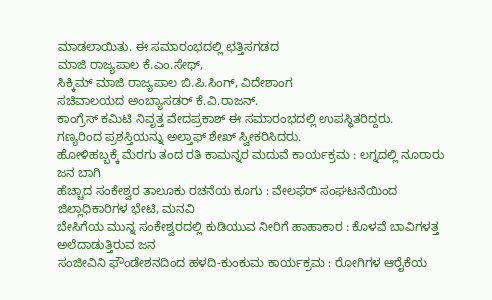ಮಾಡಲಾಯಿತು. ಈ ಸಮಾರಂಭದಲ್ಲಿ ಛತ್ತಿಸಗಡದ
ಮಾಜಿ ರಾಜ್ಯಪಾಲ ಕೆ.ಎಂ.ಸೇಥ್,
ಸಿಕ್ಕಿಮ್ ಮಾಜಿ ರಾಜ್ಯಪಾಲ ಬಿ.ಪಿ.ಸಿಂಗ್, ವಿದೇಶಾಂಗ
ಸಚಿವಾಲಯದ ಅಂಬ್ಯಾಸಡರ್ ಕೆ.ವಿ.ರಾಜನ್.
ಕಾಂಗ್ರೆಸ್ ಕಮಿಟಿ ನಿವೃತ್ತ ವೇದಪ್ರಕಾಶ್ ಈ ಸಮಾರಂಭದಲ್ಲಿ ಉಪಸ್ಥಿತರಿದ್ದರು.
ಗಣ್ಯರಿಂದ ಪ್ರಶಸ್ತಿಯನ್ನು ಅಲ್ತಾಫ್ ಶೇಖ್ ಸ್ವೀಕರಿಸಿದರು.
ಹೋಳಿಹಬ್ಬಕ್ಕೆ ಮೆರಗು ತಂದ ರತಿ ಕಾಮನ್ನರ ಮದುವೆ ಕಾರ್ಯಕ್ರಮ : ಲಗ್ನದಲ್ಲಿ ನೂರಾರು ಜನ ಬಾಗಿ
ಹೆಚ್ಚಾದ ಸಂಕೇಶ್ವರ ತಾಲೂಕು ರಚನೆಯ ಕೂಗು : ವೇಲಫೆರ್ ಸಂಘಟನೆಯಿಂದ ಜಿಲ್ಲಾಧಿಕಾರಿಗಳ ಭೇಟಿ, ಮನವಿ
ಬೇಸಿಗೆಯ ಮುನ್ನ ಸಂಕೇಶ್ವರದಲ್ಲಿ ಕುಡಿಯುವ ನೀರಿಗೆ ಹಾಹಾಕಾರ : ಕೊಳವೆ ಬಾವಿಗಳತ್ತ ಅಲೆದಾಡುತ್ತಿರುವ ಜನ
ಸಂಜೀವಿನಿ ಫೌಂಡೇಶನದಿಂದ ಹಳದಿ-ಕುಂಕುಮ ಕಾರ್ಯಕ್ರಮ : ರೋಗಿಗಳ ಆರೈಕೆಯ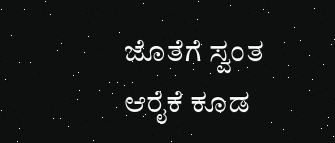ಜೊತೆಗೆ ಸ್ವಂತ ಆರೈಕೆ ಕೂಡ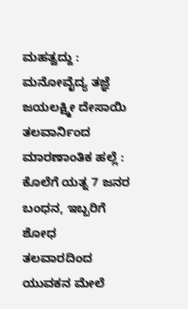ಮಹತ್ವದ್ದು : ಮನೋವೈದ್ಯ ತಜ್ಞೆ ಜಯಲಕ್ಷ್ಮೀ ದೇಸಾಯಿ
ತಲವಾರ್ನಿಂದ ಮಾರಣಾಂತಿಕ ಹಲ್ಲೆ : ಕೊಲೆಗೆ ಯತ್ನ 7 ಜನರ ಬಂಧನ, ಇಬ್ಬರಿಗೆ ಶೋಧ
ತಲವಾರದಿಂದ ಯುವಕನ ಮೇಲೆ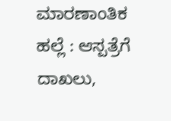ಮಾರಣಾಂತಿಕ ಹಲ್ಲೆ : ಆಸ್ಪತ್ರೆಗೆ ದಾಖಲು,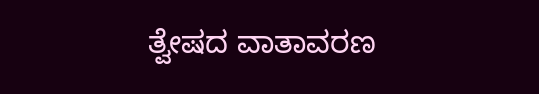ತ್ವೇಷದ ವಾತಾವರಣ